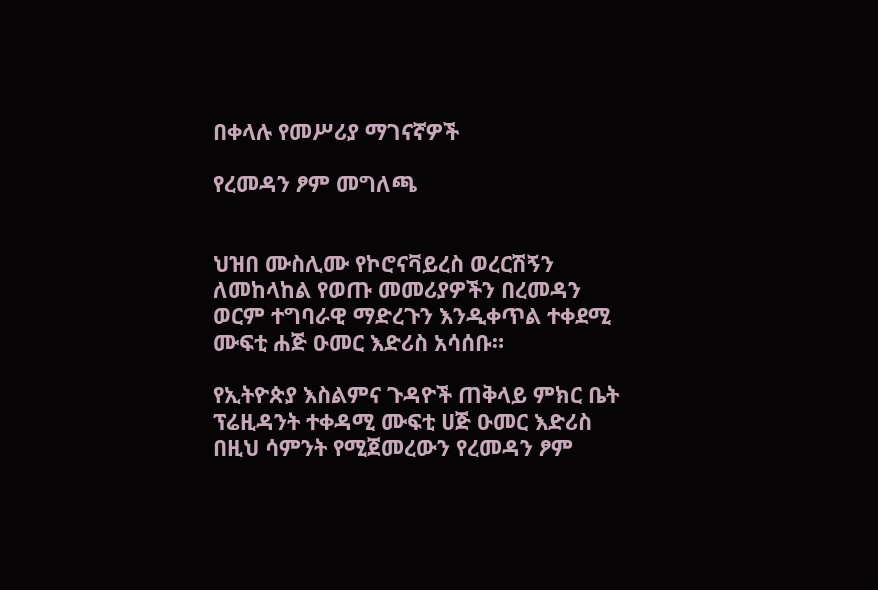በቀላሉ የመሥሪያ ማገናኛዎች

የረመዳን ፆም መግለጫ


ህዝበ ሙስሊሙ የኮሮናቫይረስ ወረርሽኝን ለመከላከል የወጡ መመሪያዎችን በረመዳን ወርም ተግባራዊ ማድረጉን እንዲቀጥል ተቀደሚ ሙፍቲ ሐጅ ዑመር እድሪስ አሳሰቡ።

የኢትዮጵያ እስልምና ጉዳዮች ጠቅላይ ምክር ቤት ፕሬዚዳንት ተቀዳሚ ሙፍቲ ሀጅ ዑመር እድሪስ በዚህ ሳምንት የሚጀመረውን የረመዳን ፆም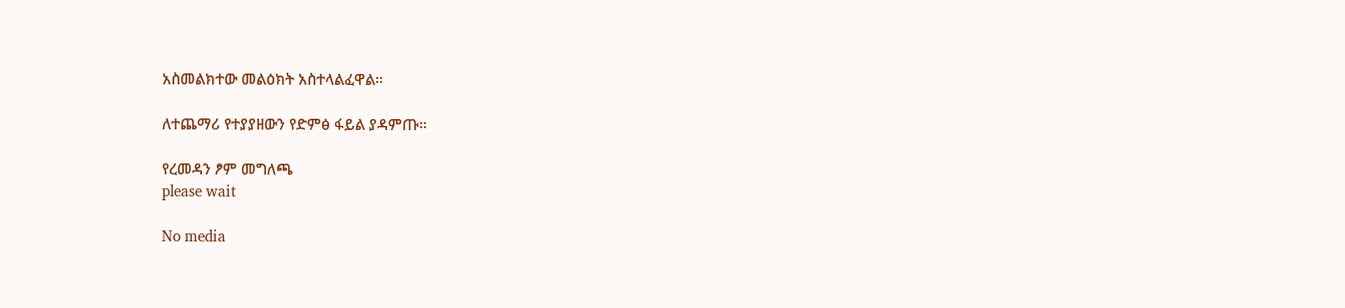አስመልክተው መልዕክት አስተላልፈዋል።

ለተጨማሪ የተያያዘውን የድምፅ ፋይል ያዳምጡ።

የረመዳን ፆም መግለጫ
please wait

No media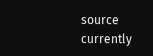source currently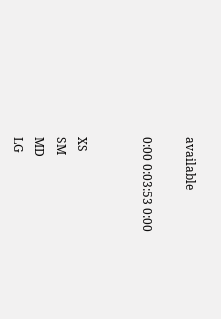available

0:00 0:03:53 0:00


XS
SM
MD
LG